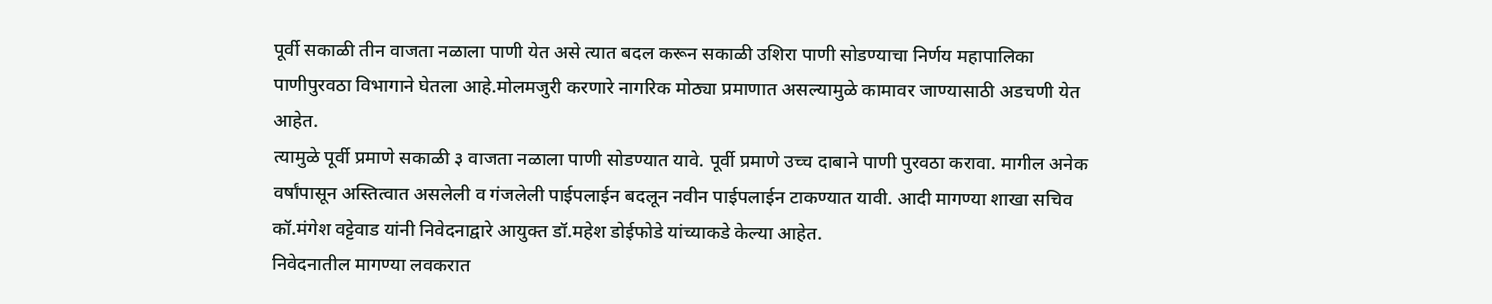पूर्वी सकाळी तीन वाजता नळाला पाणी येत असे त्यात बदल करून सकाळी उशिरा पाणी सोडण्याचा निर्णय महापालिका पाणीपुरवठा विभागाने घेतला आहे.मोलमजुरी करणारे नागरिक मोठ्या प्रमाणात असल्यामुळे कामावर जाण्यासाठी अडचणी येत आहेत.
त्यामुळे पूर्वी प्रमाणे सकाळी ३ वाजता नळाला पाणी सोडण्यात यावे. पूर्वी प्रमाणे उच्च दाबाने पाणी पुरवठा करावा. मागील अनेक वर्षांपासून अस्तित्वात असलेली व गंजलेली पाईपलाईन बदलून नवीन पाईपलाईन टाकण्यात यावी. आदी मागण्या शाखा सचिव कॉ.मंगेश वट्टेवाड यांनी निवेदनाद्वारे आयुक्त डॉ.महेश डोईफोडे यांच्याकडे केल्या आहेत.
निवेदनातील मागण्या लवकरात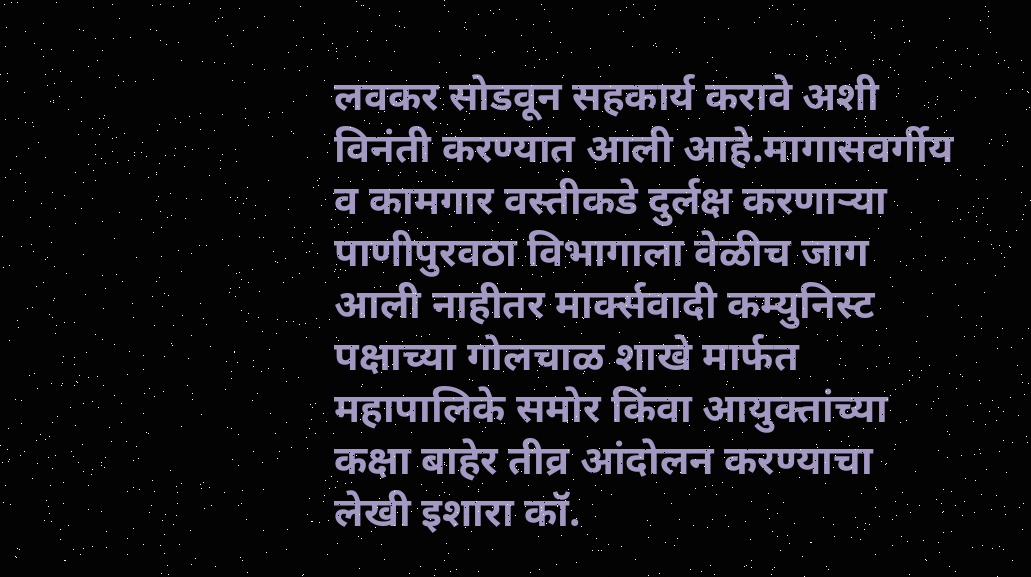लवकर सोडवून सहकार्य करावे अशी विनंती करण्यात आली आहे.मागासवर्गीय व कामगार वस्तीकडे दुर्लक्ष करणाऱ्या पाणीपुरवठा विभागाला वेळीच जाग आली नाहीतर मार्क्सवादी कम्युनिस्ट पक्षाच्या गोलचाळ शाखे मार्फत महापालिके समोर किंवा आयुक्तांच्या कक्षा बाहेर तीव्र आंदोलन करण्याचा लेखी इशारा कॉ.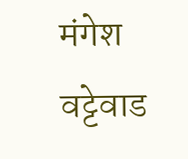मंगेश वट्टेवाड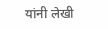यांनी लेखी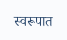स्वरूपात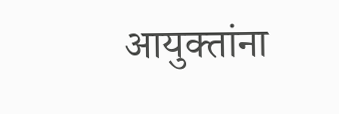आयुक्तांना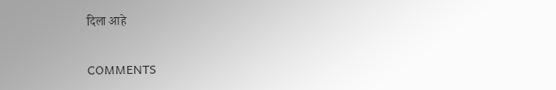दिला आहे

COMMENTS